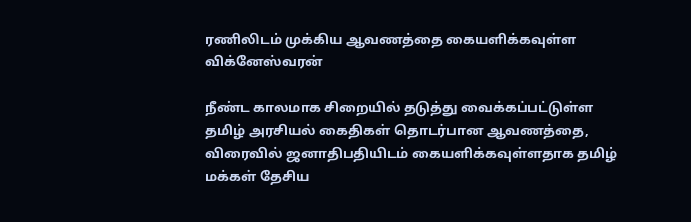ரணிலிடம் முக்கிய ஆவணத்தை கையளிக்கவுள்ள விக்னேஸ்வரன்

நீண்ட காலமாக சிறையில் தடுத்து வைக்கப்பட்டுள்ள தமிழ் அரசியல் கைதிகள் தொடர்பான ஆவணத்தை, விரைவில் ஜனாதிபதியிடம் கையளிக்கவுள்ளதாக தமிழ் மக்கள் தேசிய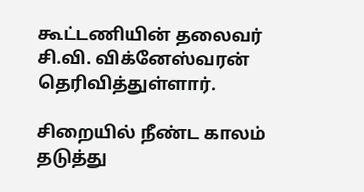கூட்டணியின் தலைவர் சி.வி. விக்னேஸ்வரன் தெரிவித்துள்ளார்.

சிறையில் நீண்ட காலம் தடுத்து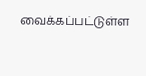வைக்கப்பட்டுள்ள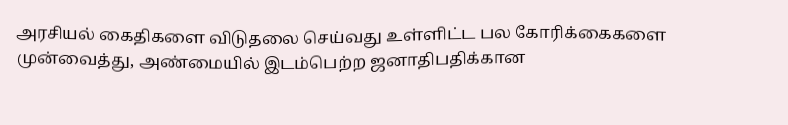அரசியல் கைதிகளை விடுதலை செய்வது உள்ளிட்ட பல கோரிக்கைகளை முன்வைத்து, அண்மையில் இடம்பெற்ற ஜனாதிபதிக்கான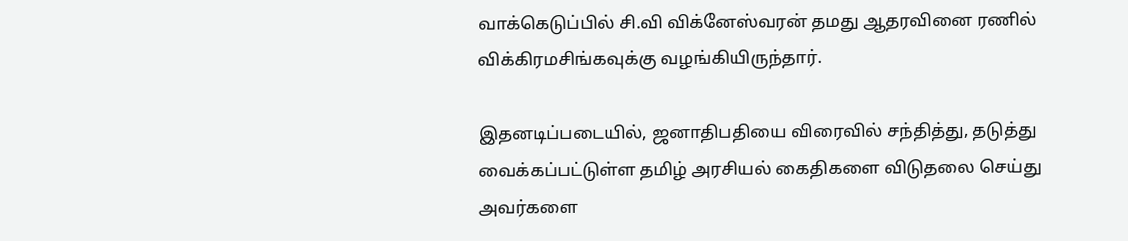வாக்கெடுப்பில் சி.வி விக்னேஸ்வரன் தமது ஆதரவினை ரணில் விக்கிரமசிங்கவுக்கு வழங்கியிருந்தார்.

இதனடிப்படையில், ஜனாதிபதியை விரைவில் சந்தித்து, தடுத்து வைக்கப்பட்டுள்ள தமிழ் அரசியல் கைதிகளை விடுதலை செய்து அவர்களை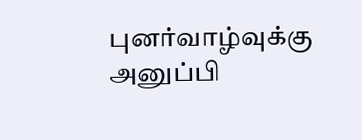புனர்வாழ்வுக்கு அனுப்பி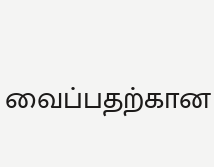வைப்பதற்கான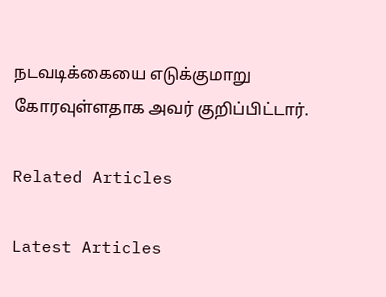நடவடிக்கையை எடுக்குமாறு கோரவுள்ளதாக அவர் குறிப்பிட்டார்.

Related Articles

Latest Articles